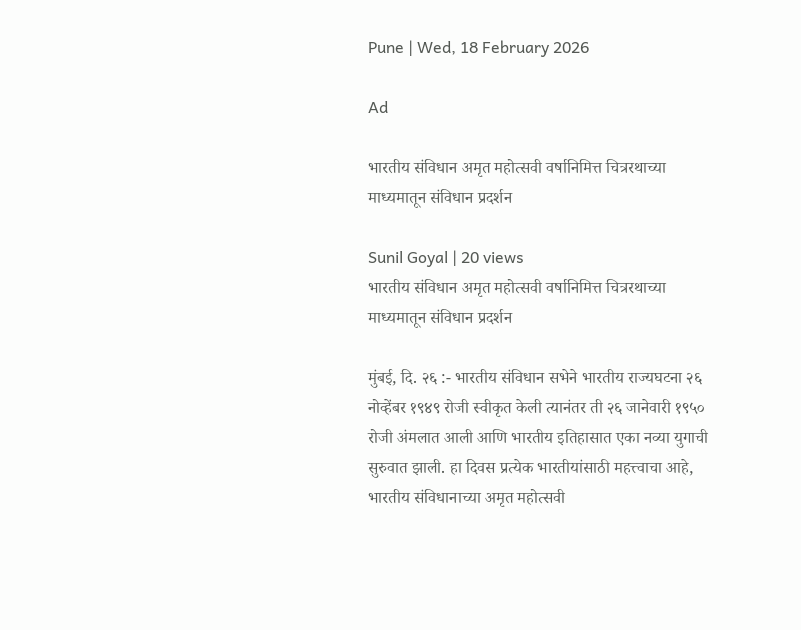Pune | Wed, 18 February 2026

Ad

भारतीय संविधान अमृत महोत्सवी वर्षानिमित्त चित्ररथाच्या माध्यमातून संविधान प्रदर्शन

Sunil Goyal | 20 views
भारतीय संविधान अमृत महोत्सवी वर्षानिमित्त चित्ररथाच्या माध्यमातून संविधान प्रदर्शन

मुंबई, दि. २६ :- भारतीय संविधान सभेने भारतीय राज्यघटना २६ नोव्हेंबर १९४९ रोजी स्वीकृत केली त्यानंतर ती २६ जानेवारी १९५० रोजी अंमलात आली आणि भारतीय इतिहासात एका नव्या युगाची सुरुवात झाली. हा दिवस प्रत्येक भारतीयांसाठी महत्त्वाचा आहे, भारतीय संविधानाच्या अमृत महोत्सवी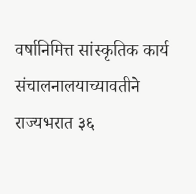वर्षानिमित्त सांस्कृतिक कार्य संचालनालयाच्यावतीने राज्यभरात ३६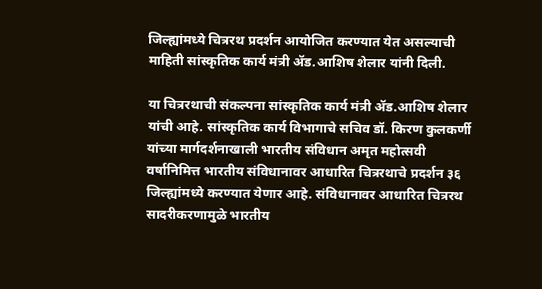जिल्ह्यांमध्ये चित्ररथ प्रदर्शन आयोजित करण्यात येत असल्याची माहिती सांस्कृतिक कार्य मंत्री ॲड.आशिष शेलार यांनी दिली.

या चित्ररथाची संकल्पना सांस्कृतिक कार्य मंत्री ॲड.आशिष शेलार यांची आहे. सांस्कृतिक कार्य विभागाचे सचिव डॉ. किरण कुलकर्णी यांच्या मार्गदर्शनाखाली भारतीय संविधान अमृत महोत्सवी वर्षानिमित्त भारतीय संविधानावर आधारित चित्ररथाचे प्रदर्शन ३६ जिल्ह्यांमध्ये करण्यात येणार आहे. संविधानावर आधारित चित्ररथ सादरीकरणामुळे भारतीय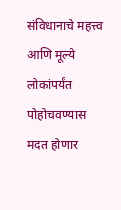संविधानाचे महत्त्व आणि मूल्ये लोकांपर्यंत पोहोचवण्यास मदत होणार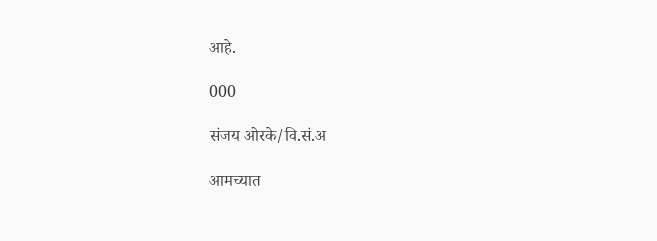आहे.

000

संजय ओरके/वि.सं.अ

आमच्यात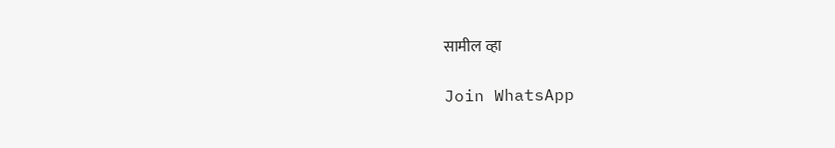सामील व्हा

Join WhatsApp